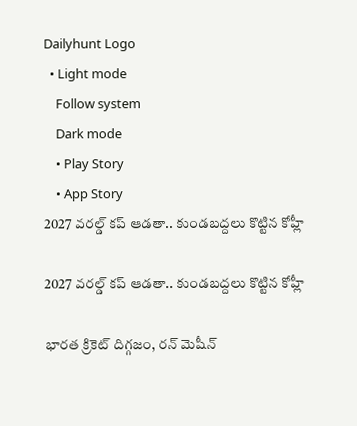Dailyhunt Logo
  • Light mode
    Follow system
    Dark mode
    • Play Story
    • App Story
2027 వరల్డ్ కప్ ఆడతా.. కుండబద్దలు కొట్టిన కోహ్లీ

2027 వరల్డ్ కప్ ఆడతా.. కుండబద్దలు కొట్టిన కోహ్లీ

భారత క్రికెట్ దిగ్గజం, రన్ మెషీన్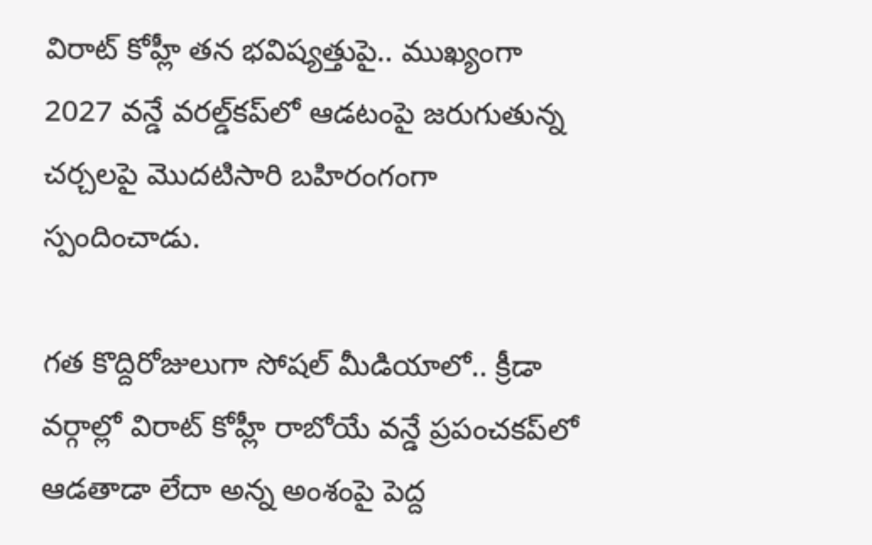విరాట్ కోహ్లీ తన భవిష్యత్తుపై.. ముఖ్యంగా 2027 వన్డే వరల్డ్‌కప్‌లో ఆడటంపై జరుగుతున్న చర్చలపై మొదటిసారి బహిరంగంగా స్పందించాడు.

గత కొద్దిరోజులుగా సోషల్ మీడియాలో.. క్రీడా వర్గాల్లో విరాట్ కోహ్లీ రాబోయే వన్డే ప్రపంచకప్‌లో ఆడతాడా లేదా అన్న అంశంపై పెద్ద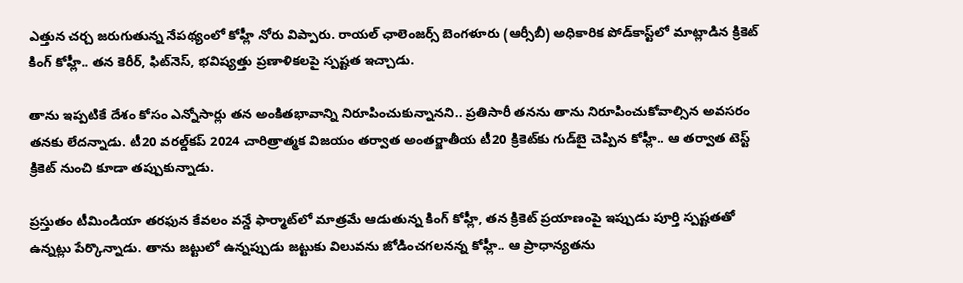ఎత్తున చర్చ జరుగుతున్న నేపథ్యంలో కోహ్లీ నోరు విప్పారు. రాయల్ ఛాలెంజర్స్ బెంగళూరు (ఆర్సీబీ) అధికారిక పోడ్‌కాస్ట్‌లో మాట్లాడిన క్రికెట్ కింగ్ కోహ్లీ.. తన కెరీర్, ఫిట్‌నెస్, భవిష్యత్తు ప్రణాళికలపై స్పష్టత ఇచ్చాడు.

తాను ఇప్పటికే దేశం కోసం ఎన్నోసార్లు తన అంకితభావాన్ని నిరూపించుకున్నానని.. ప్రతిసారీ తనను తాను నిరూపించుకోవాల్సిన అవసరం తనకు లేదన్నాడు. టీ20 వరల్డ్‌కప్ 2024 చారిత్రాత్మక విజయం తర్వాత అంతర్జాతీయ టీ20 క్రికెట్‌కు గుడ్‌బై చెప్పిన కోహ్లీ.. ఆ తర్వాత టెస్ట్ క్రికెట్ నుంచి కూడా తప్పుకున్నాడు.

ప్రస్తుతం టీమిండియా తరఫున కేవలం వన్డే ఫార్మాట్‌లో మాత్రమే ఆడుతున్న కింగ్ కోహ్లీ, తన క్రికెట్ ప్రయాణంపై ఇప్పుడు పూర్తి స్పష్టతతో ఉన్నట్లు పేర్కొన్నాడు. తాను జట్టులో ఉన్నప్పుడు జట్టుకు విలువను జోడించగలనన్న కోహ్లీ.. ఆ ప్రాధాన్యతను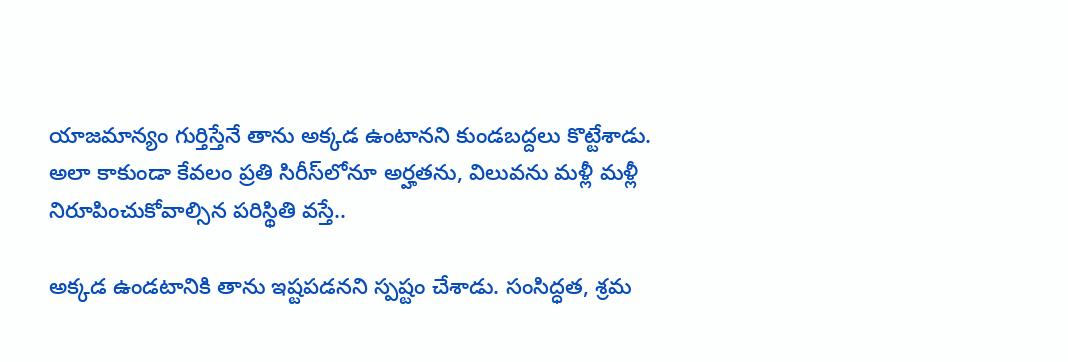యాజమాన్యం గుర్తిస్తేనే తాను అక్కడ ఉంటానని కుండబద్దలు కొట్టేశాడు. అలా కాకుండా కేవలం ప్రతి సిరీస్‌లోనూ అర్హతను, విలువను మళ్లీ మళ్లీ నిరూపించుకోవాల్సిన పరిస్థితి వస్తే..

అక్కడ ఉండటానికి తాను ఇష్టపడనని స్పష్టం చేశాడు. సంసిద్ధత, శ్రమ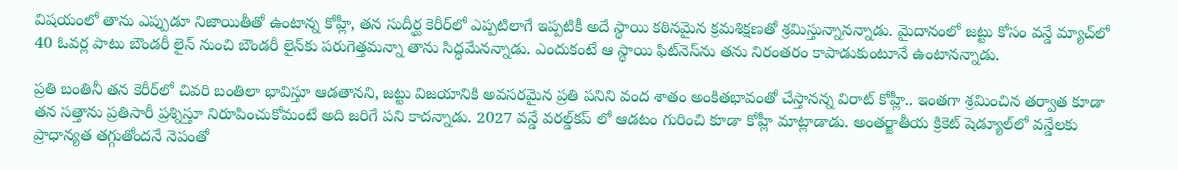విషయంలో తాను ఎప్పుడూ నిజాయితీతో ఉంటాన్న కోహ్లీ, తన సుదీర్ఘ కెరీర్‌లో ఎప్పటిలాగే ఇప్పటికీ అదే స్థాయి కఠినమైన క్రమశిక్షణతో శ్రమిస్తున్నానన్నాడు. మైదానంలో జట్టు కోసం వన్డే మ్యాచ్‌లో 40 ఓవర్ల పాటు బౌండరీ లైన్ నుంచి బౌండరీ లైన్‌కు పరుగెత్తమన్నా తాను సిద్ధమేనన్నాడు. ఎందుకంటే ఆ స్థాయి ఫిట్‌నెస్‌ను తను నిరంతరం కాపాడుకుంటూనే ఉంటానన్నాడు.

ప్రతి బంతినీ తన కెరీర్‌లో చివరి బంతిలా భావిస్తూ ఆడతానని, జట్టు విజయానికి అవసరమైన ప్రతి పనిని వంద శాతం అంకితభావంతో చేస్తానన్న విరాట్ కోహ్లీ.. ఇంతగా శ్రమించిన తర్వాత కూడా తన సత్తాను ప్రతిసారీ ప్రశ్నిస్తూ నిరూపించుకోమంటే అది జరిగే పని కాదన్నాడు. 2027 వన్డే వరల్డ్‌కప్ లో ఆడటం గురించి కూడా కోహ్లీ మాట్లాడాడు. అంతర్జాతీయ క్రికెట్ షెడ్యూల్‌లో వన్డేలకు ప్రాధాన్యత తగ్గుతోందనే నెపంతో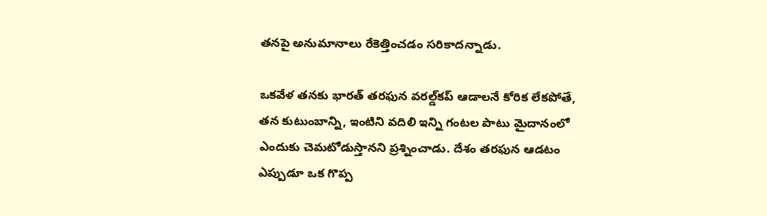తనపై అనుమానాలు రేకెత్తించడం సరికాదన్నాడు.

ఒకవేళ తనకు భారత్ తరఫున వరల్డ్‌కప్ ఆడాలనే కోరిక లేకపోతే, తన కుటుంబాన్ని, ఇంటిని వదిలి ఇన్ని గంటల పాటు మైదానంలో ఎందుకు చెమటోడుస్తానని ప్రశ్నించాడు. దేశం తరఫున ఆడటం ఎప్పుడూ ఒక గొప్ప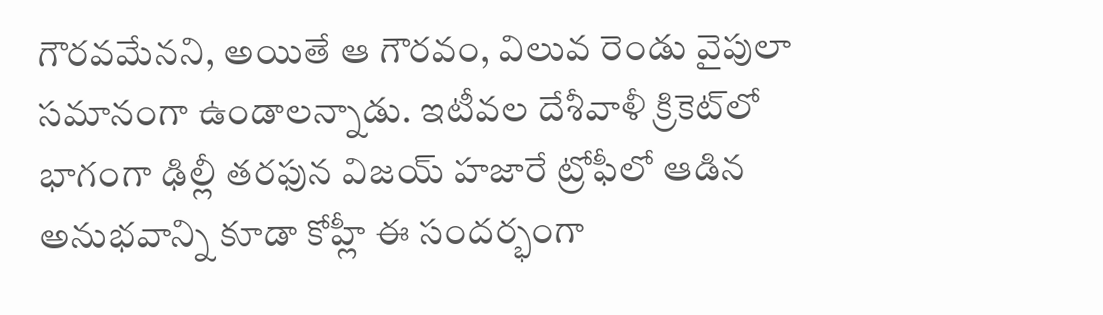గౌరవమేనని, అయితే ఆ గౌరవం, విలువ రెండు వైపులా సమానంగా ఉండాలన్నాడు. ఇటీవల దేశీవాళీ క్రికెట్‌లో భాగంగా ఢిల్లీ తరఫున విజయ్ హజారే ట్రోఫీలో ఆడిన అనుభవాన్ని కూడా కోహ్లీ ఈ సందర్భంగా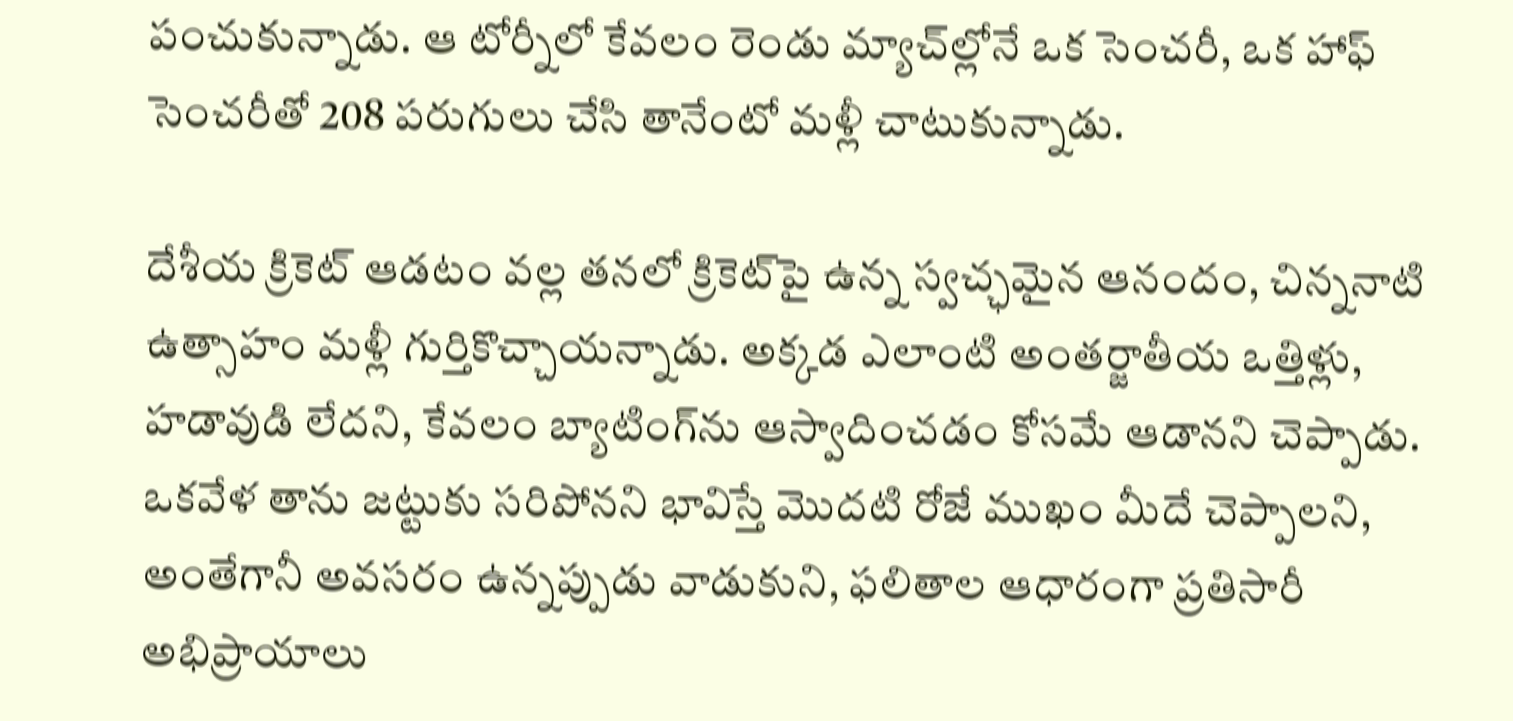పంచుకున్నాడు. ఆ టోర్నీలో కేవలం రెండు మ్యాచ్‌ల్లోనే ఒక సెంచరీ, ఒక హాఫ్ సెంచరీతో 208 పరుగులు చేసి తానేంటో మళ్లీ చాటుకున్నాడు.

దేశీయ క్రికెట్ ఆడటం వల్ల తనలో క్రికెట్‌పై ఉన్న స్వచ్ఛమైన ఆనందం, చిన్ననాటి ఉత్సాహం మళ్లీ గుర్తికొచ్చాయన్నాడు. అక్కడ ఎలాంటి అంతర్జాతీయ ఒత్తిళ్లు, హడావుడి లేదని, కేవలం బ్యాటింగ్‌ను ఆస్వాదించడం కోసమే ఆడానని చెప్పాడు. ఒకవేళ తాను జట్టుకు సరిపోనని భావిస్తే మొదటి రోజే ముఖం మీదే చెప్పాలని, అంతేగానీ అవసరం ఉన్నప్పుడు వాడుకుని, ఫలితాల ఆధారంగా ప్రతిసారీ అభిప్రాయాలు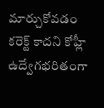మార్చుకోవడం కరెక్ట్ కాదని కోహ్లీ ఉద్వేగభరితంగా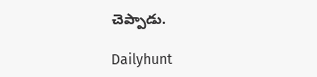చెప్పాడు.

Dailyhunt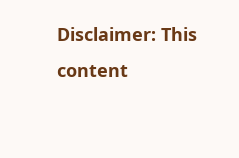Disclaimer: This content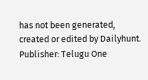has not been generated, created or edited by Dailyhunt. Publisher: Telugu One